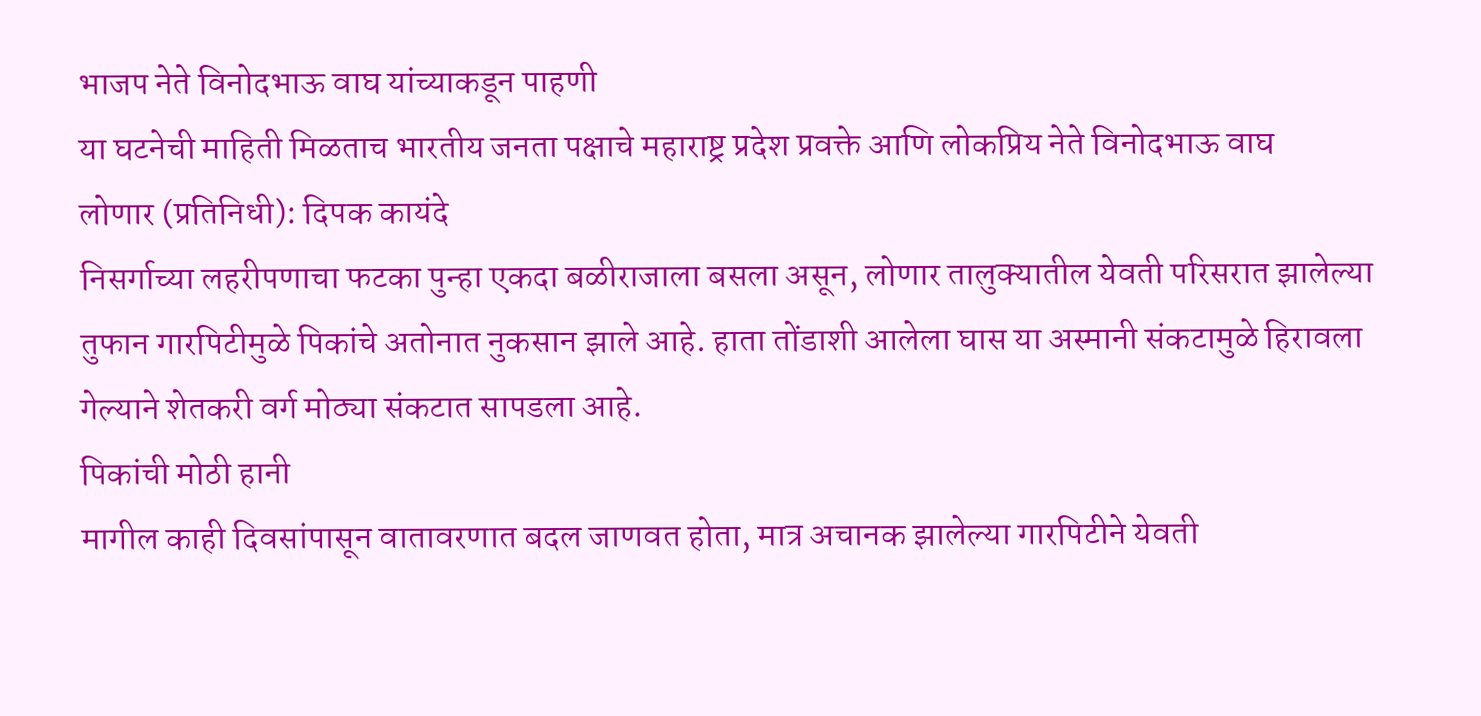भाजप नेते विनोदभाऊ वाघ यांच्याकडून पाहणी
या घटनेची माहिती मिळताच भारतीय जनता पक्षाचे महाराष्ट्र प्रदेश प्रवक्ते आणि लोकप्रिय नेते विनोदभाऊ वाघ
लोणार (प्रतिनिधी): दिपक कायंदे
निसर्गाच्या लहरीपणाचा फटका पुन्हा एकदा बळीराजाला बसला असून, लोणार तालुक्यातील येवती परिसरात झालेल्या तुफान गारपिटीमुळे पिकांचे अतोनात नुकसान झाले आहे. हाता तोंडाशी आलेला घास या अस्मानी संकटामुळे हिरावला गेल्याने शेतकरी वर्ग मोठ्या संकटात सापडला आहे.
पिकांची मोठी हानी
मागील काही दिवसांपासून वातावरणात बदल जाणवत होता, मात्र अचानक झालेल्या गारपिटीने येवती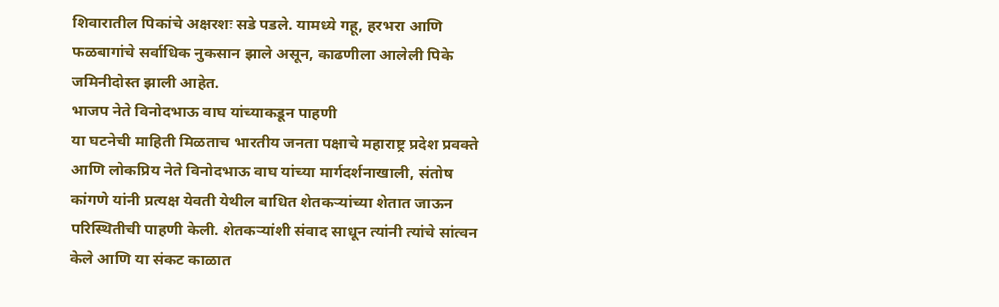शिवारातील पिकांचे अक्षरशः सडे पडले. यामध्ये गहू, हरभरा आणि फळबागांचे सर्वाधिक नुकसान झाले असून, काढणीला आलेली पिके जमिनीदोस्त झाली आहेत.
भाजप नेते विनोदभाऊ वाघ यांच्याकडून पाहणी
या घटनेची माहिती मिळताच भारतीय जनता पक्षाचे महाराष्ट्र प्रदेश प्रवक्ते आणि लोकप्रिय नेते विनोदभाऊ वाघ यांच्या मार्गदर्शनाखाली, संतोष कांगणे यांनी प्रत्यक्ष येवती येथील बाधित शेतकऱ्यांच्या शेतात जाऊन परिस्थितीची पाहणी केली. शेतकऱ्यांशी संवाद साधून त्यांनी त्यांचे सांत्वन केले आणि या संकट काळात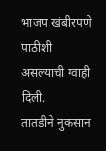भाजप खंबीरपणे पाठीशी असल्याची ग्वाही दिली.
तातडीने नुकसान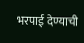भरपाई देण्याची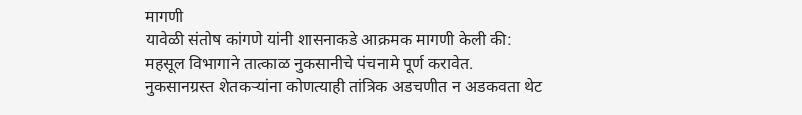मागणी
यावेळी संतोष कांगणे यांनी शासनाकडे आक्रमक मागणी केली की:
महसूल विभागाने तात्काळ नुकसानीचे पंचनामे पूर्ण करावेत.
नुकसानग्रस्त शेतकऱ्यांना कोणत्याही तांत्रिक अडचणीत न अडकवता थेट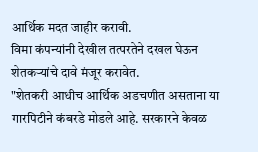आर्थिक मदत जाहीर करावी.
विमा कंपन्यांनी देखील तत्परतेने दखल घेऊन शेतकऱ्यांचे दावे मंजूर करावेत.
"शेतकरी आधीच आर्थिक अडचणीत असताना या गारपिटीने कंबरडे मोडले आहे. सरकारने केवळ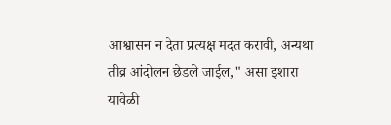आश्वासन न देता प्रत्यक्ष मदत करावी, अन्यथा तीव्र आंदोलन छेडले जाईल," असा इशारा यावेळी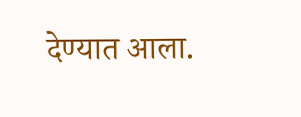देण्यात आला.